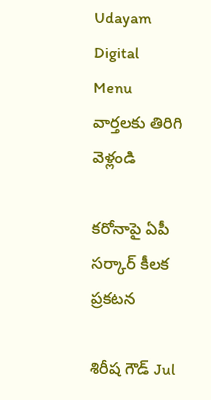Udayam Digital
Menu
వార్తలకు తిరిగి వెళ్లండి

కరోనాపై ఏపీ సర్కార్ కీలక ప్రకటన

శిరీష గౌడ్ Jul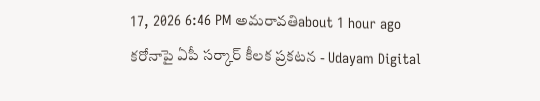17, 2026 6:46 PM అమరావతిabout 1 hour ago
కరోనాపై ఏపీ సర్కార్ కీలక ప్రకటన - Udayam Digital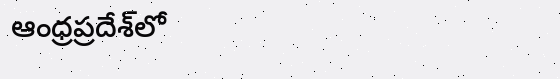ఆంధ్రప్రదేశ్‌లో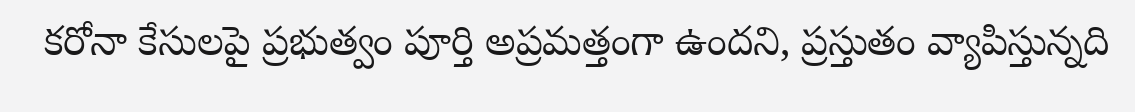కరోనా కేసులపై ప్రభుత్వం పూర్తి అప్రమత్తంగా ఉందని, ప్రస్తుతం వ్యాపిస్తున్నది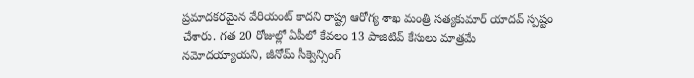ప్రమాదకరమైన వేరియంట్ కాదని రాష్ట్ర ఆరోగ్య శాఖ మంత్రి సత్యకుమార్ యాదవ్ స్పష్టం చేశారు. గత 20 రోజుల్లో ఏపీలో కేవలం 13 పాజిటివ్ కేసులు మాత్రమే నమోదయ్యాయని, జీనోమ్ సీక్వెన్సింగ్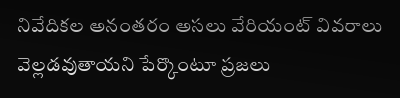నివేదికల అనంతరం అసలు వేరియంట్ వివరాలు వెల్లడవుతాయని పేర్కొంటూ ప్రజలు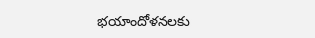భయాందోళనలకు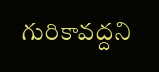గురికావద్దని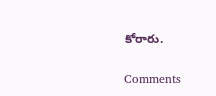కోరారు.

Comments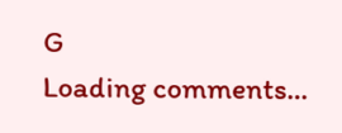G
Loading comments...